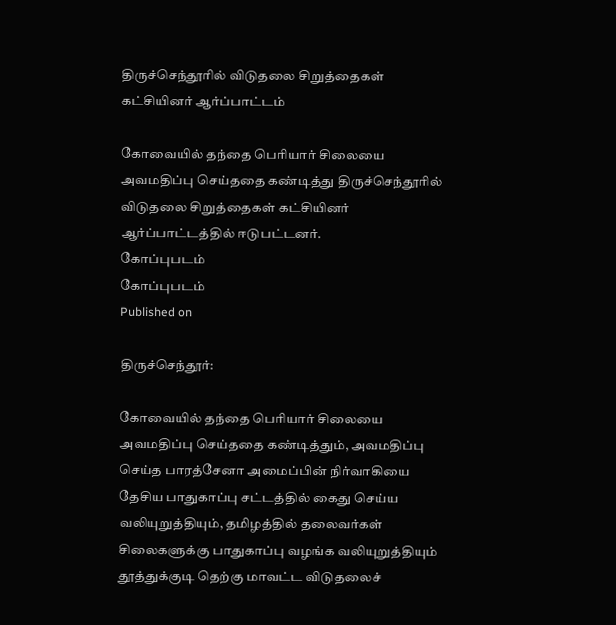திருச்செந்தூரில் விடுதலை சிறுத்தைகள் கட்சியினர் ஆர்ப்பாட்டம்

கோவையில் தந்தை பெரியார் சிலையை அவமதிப்பு செய்ததை கண்டித்து திருச்செந்தூரில் விடுதலை சிறுத்தைகள் கட்சியினர் ஆர்ப்பாட்டத்தில் ஈடுபட்டனர்.
கோப்புபடம்
கோப்புபடம்
Published on

திருச்செந்தூர்:

கோவையில் தந்தை பெரியார் சிலையை அவமதிப்பு செய்ததை கண்டித்தும், அவமதிப்பு செய்த பாரத்சேனா அமைப்பின் நிர்வாகியை தேசிய பாதுகாப்பு சட்டத்தில் கைது செய்ய வலியுறுத்தியும், தமிழத்தில் தலைவர்கள் சிலைகளுக்கு பாதுகாப்பு வழங்க வலியுறுத்தியும் தூத்துக்குடி தெற்கு மாவட்ட விடுதலைச்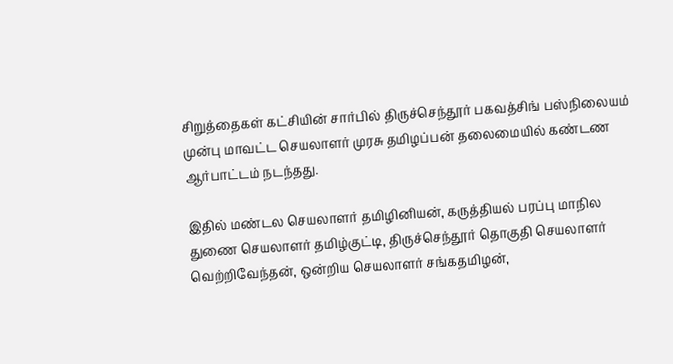சிறுத்தைகள் கட்சியின் சார்பில் திருச்செந்தூர் பகவத்சிங் பஸ்நிலையம் முன்பு மாவட்ட செயலாளர் முரசு தமிழப்பன் தலைமையில் கண்டண ஆர்பாட்டம் நடந்தது.

இதில் மண்டல செயலாளர் தமிழினியன், கருத்தியல் பரப்பு மாநில துணை செயலாளர் தமிழ்குட்டி, திருச்செந்தூர் தொகுதி செயலாளர் வெற்றிவேந்தன், ஒன்றிய செயலாளர் சங்கதமிழன்,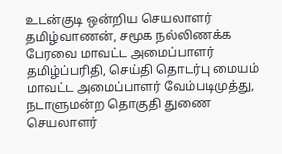உடன்குடி ஒன்றிய செயலாளர் தமிழ்வாணன், சமூக நல்லிணக்க பேரவை மாவட்ட அமைப்பாளர் தமிழ்ப்பரிதி, செய்தி தொடர்பு மையம் மாவட்ட அமைப்பாளர் வேம்படிமுத்து, நடாளுமன்ற தொகுதி துணை செயலாளர்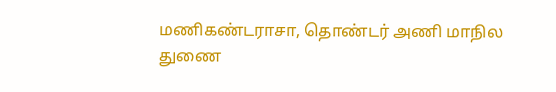மணிகண்டராசா, தொண்டர் அணி மாநில துணை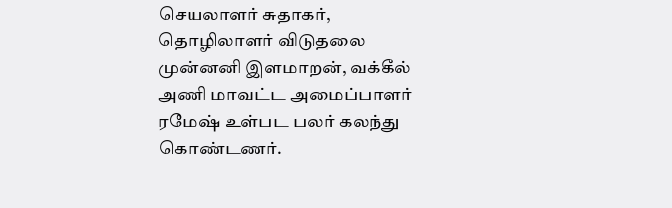செயலாளர் சுதாகர், தொழிலாளர் விடுதலை முன்னனி இளமாறன், வக்கீல் அணி மாவட்ட அமைப்பாளர் ரமேஷ் உள்பட பலர் கலந்து கொண்டணர்.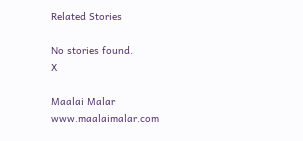Related Stories

No stories found.
X

Maalai Malar
www.maalaimalar.com